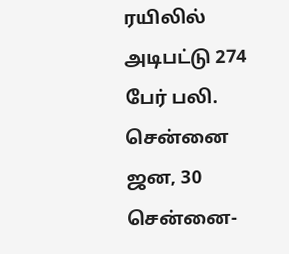ரயிலில் அடிபட்டு 274 பேர் பலி.
சென்னை ஜன, 30 சென்னை-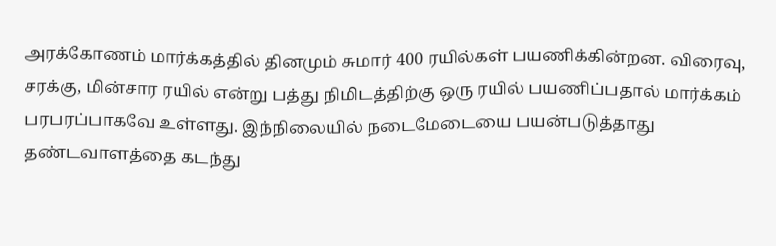அரக்கோணம் மார்க்கத்தில் தினமும் சுமார் 400 ரயில்கள் பயணிக்கின்றன. விரைவு, சரக்கு, மின்சார ரயில் என்று பத்து நிமிடத்திற்கு ஒரு ரயில் பயணிப்பதால் மார்க்கம் பரபரப்பாகவே உள்ளது. இந்நிலையில் நடைமேடையை பயன்படுத்தாது தண்டவாளத்தை கடந்து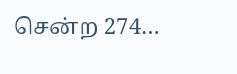சென்ற 274…